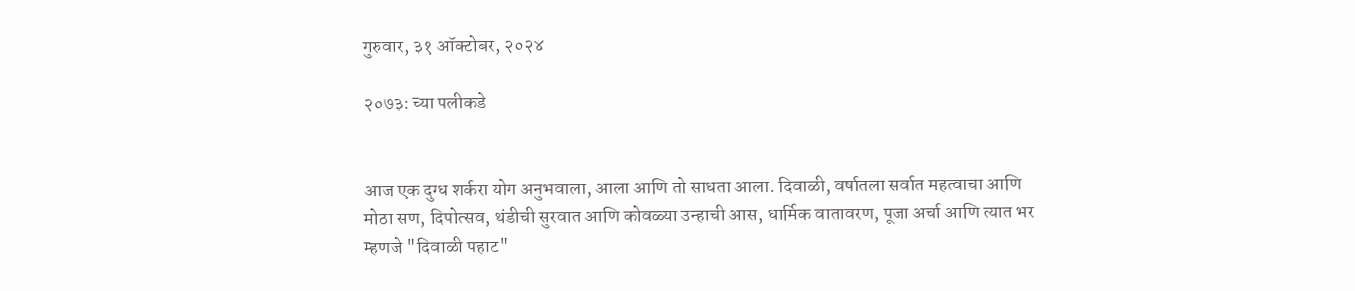गुरुवार, ३१ ऑक्टोबर, २०२४

२०७३: च्या पलीकडे


आज एक दुग्ध शर्करा योग अनुभवाला, आला आणि तो साधता आला. दिवाळी, वर्षातला सर्वात महत्वाचा आणि मोठा सण, दिपोत्सव, थंडीची सुरवात आणि कोवळ्या उन्हाची आस, धार्मिक वातावरण, पूजा अर्चा आणि त्यात भर म्हणजे "दिवाळी पहाट"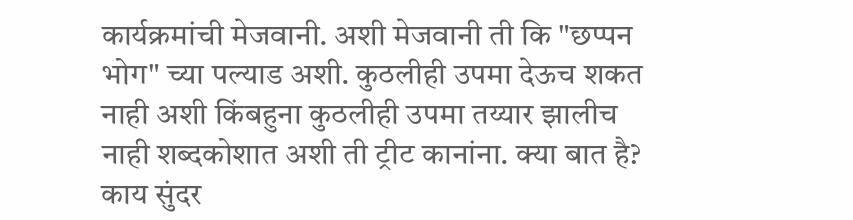कार्यक्रमांची मेजवानी. अशी मेजवानी ती कि "छप्पन भोग" च्या पल्याड अशी. कुठलीही उपमा देऊच शकत नाही अशी किंबहुना कुठलीही उपमा तय्यार झालीच नाही शब्दकोशात अशी ती ट्रीट कानांना. क्या बात है? काय सुंदर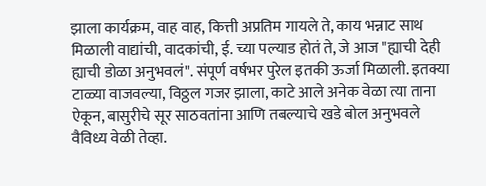झाला कार्यक्रम, वाह वाह, कित्ती अप्रतिम गायले ते, काय भन्नाट साथ मिळाली वाद्यांची, वादकांची, ई. च्या पल्याड होतं ते, जे आज "ह्याची देही ह्याची डोळा अनुभवलं". संपूर्ण वर्षभर पुरेल इतकी ऊर्जा मिळाली. इतक्या टाळ्या वाजवल्या, विठ्ठल गजर झाला, काटे आले अनेक वेळा त्या ताना ऐकून, बासुरीचे सूर साठवतांना आणि तबल्याचे खडे बोल अनुभवले वैविध्य वेळी तेव्हा.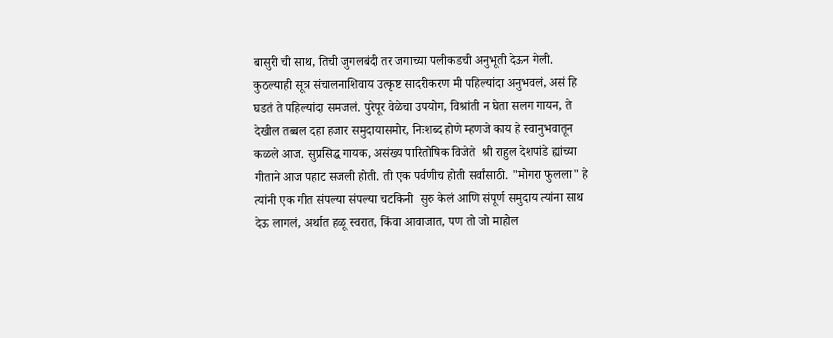बासुरी ची साथ, तिची जुगलबंदी तर जगाच्या पलीकडची अनुभूती देऊन गेली. कुठल्याही सूत्र संचालनाशिवाय उत्कृष्ट सादरीकरण मी पहिल्यांदा अनुभवलं, असं हि घडतं ते पहिल्यांदा समजलं. पुरेपूर वेळेचा उपयोग, विश्रांती न घेता सलग गायन, ते देखील तब्बल दहा हजार समुदायासमोर, निःशब्द होणे म्हणजे काय हे स्वानुभवातून कळले आज. सुप्रसिद्ध गायक, असंख्य पारितोषिक विजेते  श्री राहुल देशपांडे ह्यांच्या गीताने आज पहाट सजली होती. ती एक पर्वणीच होती सर्वांसाठी. "मोगरा फुलला" हे त्यांनी एक गीत संपल्या संपल्या चटकिनी  सुरु केलं आणि संपूर्ण समुदाय त्यांना साथ देऊ लागलं, अर्थात हळू स्वरात, किंवा आवाजात, पण तो जो माहोल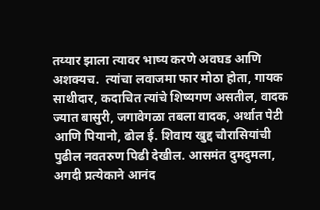तय्यार झाला त्यावर भाष्य करणे अवघड आणि अशक्यच.  त्यांचा लवाजमा फार मोठा होता, गायक साथीदार, कदाचित त्यांचे शिष्यगण असतील, वादक ज्यात बासुरी, जगावेगळा तबला वादक, अर्थात पेटी आणि पियानो, ढोल ई. शिवाय खुद्द चौरासियांची पुढील नवतरुण पिढी देखील. आसमंत दुमदुमला, अगदी प्रत्येकाने आनंद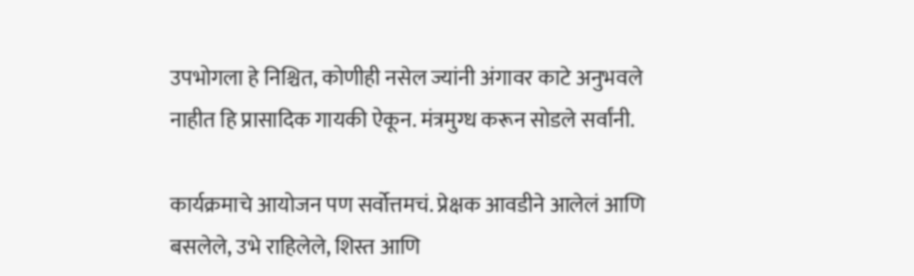उपभोगला हे निश्चित, कोणीही नसेल ज्यांनी अंगावर काटे अनुभवले नाहीत हि प्रासादिक गायकी ऐकून. मंत्रमुग्ध करून सोडले सर्वांनी.

कार्यक्रमाचे आयोजन पण सर्वोत्तमचं. प्रेक्षक आवडीने आलेलं आणि बसलेले, उभे राहिलेले, शिस्त आणि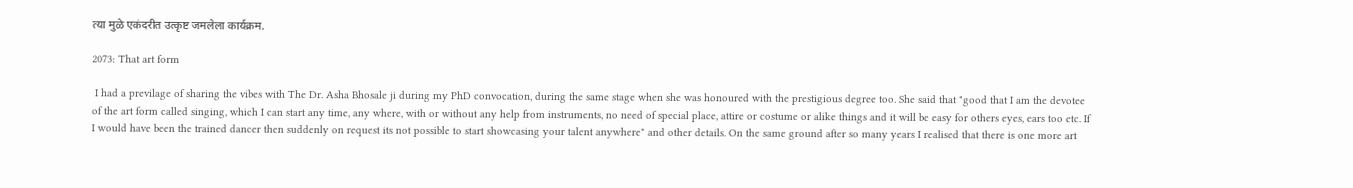त्या मुळे एकंदरीत उत्कृष्ट जमलेला कार्यक्रम.

2073: That art form

 I had a previlage of sharing the vibes with The Dr. Asha Bhosale ji during my PhD convocation, during the same stage when she was honoured with the prestigious degree too. She said that "good that I am the devotee of the art form called singing, which I can start any time, any where, with or without any help from instruments, no need of special place, attire or costume or alike things and it will be easy for others eyes, ears too etc. If I would have been the trained dancer then suddenly on request its not possible to start showcasing your talent anywhere" and other details. On the same ground after so many years I realised that there is one more art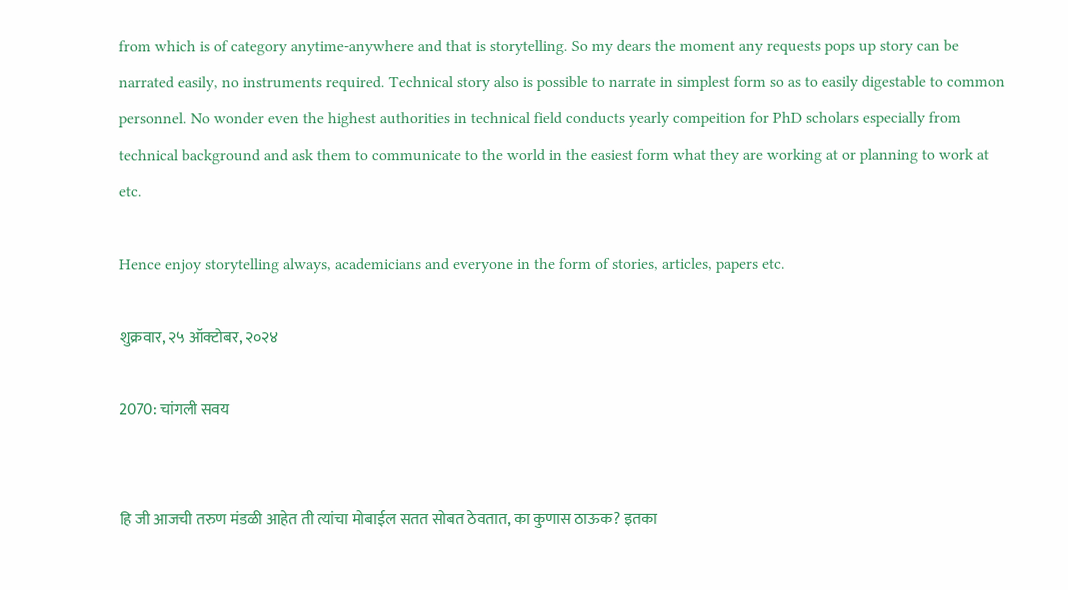from which is of category anytime-anywhere and that is storytelling. So my dears the moment any requests pops up story can be narrated easily, no instruments required. Technical story also is possible to narrate in simplest form so as to easily digestable to common personnel. No wonder even the highest authorities in technical field conducts yearly compeition for PhD scholars especially from technical background and ask them to communicate to the world in the easiest form what they are working at or planning to work at etc.

Hence enjoy storytelling always, academicians and everyone in the form of stories, articles, papers etc.

शुक्रवार, २५ ऑक्टोबर, २०२४

2070: चांगली सवय


हि जी आजची तरुण मंडळी आहेत ती त्यांचा मोबाईल सतत सोबत ठेवतात, का कुणास ठाऊक? इतका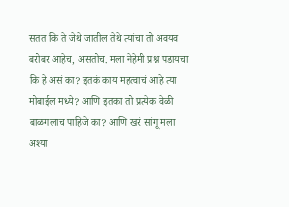सतत कि ते जेथे जातील तेथे त्यांचा तो अवयव बरोबर आहेच, असतोच. मला नेहेमी प्रश्न पडायचा कि हे असं का? इतकं काय महत्वाचं आहे त्या मोबाईल मध्ये? आणि इतका तो प्रत्येक वेळी बाळगलाच पाहिजे का? आणि खरं सांगू मला अश्या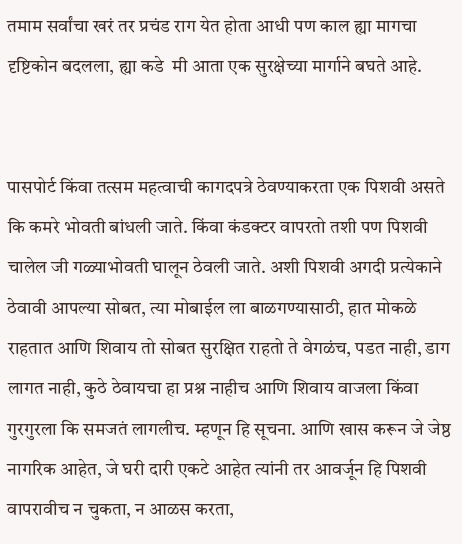तमाम सर्वांचा खरं तर प्रचंड राग येत होता आधी पण काल ह्या मागचा दृष्टिकोन बदलला, ह्या कडे  मी आता एक सुरक्षेच्या मार्गाने बघते आहे.


पासपोर्ट किंवा तत्सम महत्वाची कागदपत्रे ठेवण्याकरता एक पिशवी असते कि कमरे भोवती बांधली जाते. किंवा कंडक्टर वापरतो तशी पण पिशवी चालेल जी गळ्याभोवती घालून ठेवली जाते. अशी पिशवी अगदी प्रत्येकाने ठेवावी आपल्या सोबत, त्या मोबाईल ला बाळगण्यासाठी, हात मोकळे राहतात आणि शिवाय तो सोबत सुरक्षित राहतो ते वेगळंच, पडत नाही, डाग लागत नाही, कुठे ठेवायचा हा प्रश्न नाहीच आणि शिवाय वाजला किंवा गुरगुरला कि समजतं लागलीच. म्हणून हि सूचना. आणि खास करून जे जेष्ठ नागरिक आहेत, जे घरी दारी एकटे आहेत त्यांनी तर आवर्जून हि पिशवी वापरावीच न चुकता, न आळस करता,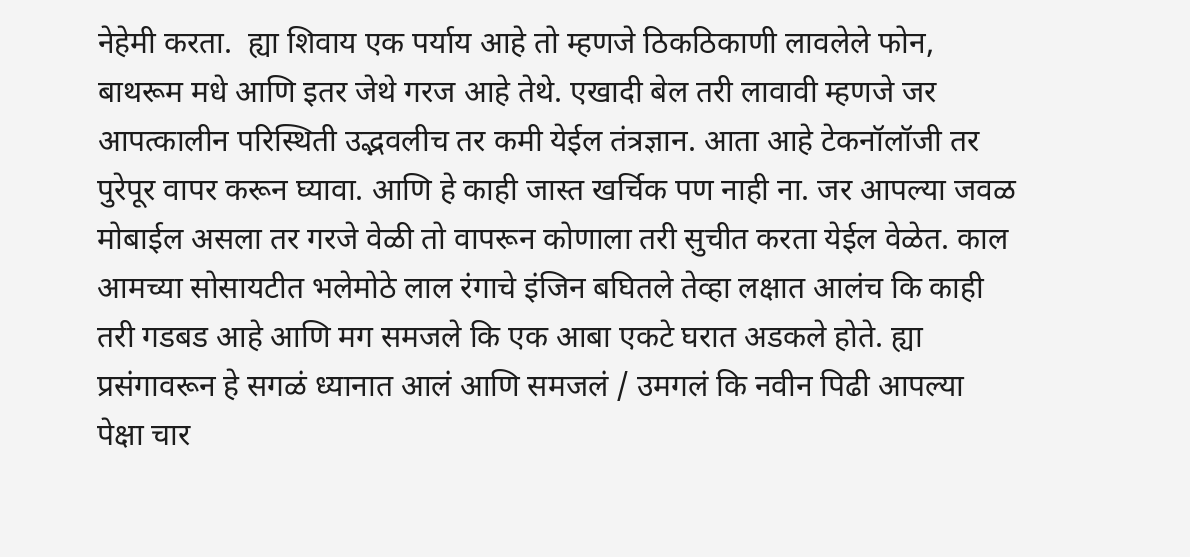नेहेमी करता.  ह्या शिवाय एक पर्याय आहे तो म्हणजे ठिकठिकाणी लावलेले फोन, बाथरूम मधे आणि इतर जेथे गरज आहे तेथे. एखादी बेल तरी लावावी म्हणजे जर आपत्कालीन परिस्थिती उद्भवलीच तर कमी येईल तंत्रज्ञान. आता आहे टेकनॉलॉजी तर पुरेपूर वापर करून घ्यावा. आणि हे काही जास्त खर्चिक पण नाही ना. जर आपल्या जवळ मोबाईल असला तर गरजे वेळी तो वापरून कोणाला तरी सुचीत करता येईल वेळेत. काल आमच्या सोसायटीत भलेमोठे लाल रंगाचे इंजिन बघितले तेव्हा लक्षात आलंच कि काही तरी गडबड आहे आणि मग समजले कि एक आबा एकटे घरात अडकले होते. ह्या प्रसंगावरून हे सगळं ध्यानात आलं आणि समजलं / उमगलं कि नवीन पिढी आपल्या पेक्षा चार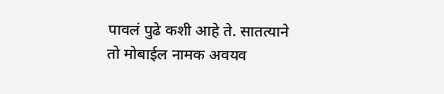पावलं पुढे कशी आहे ते. सातत्याने तो मोबाईल नामक अवयव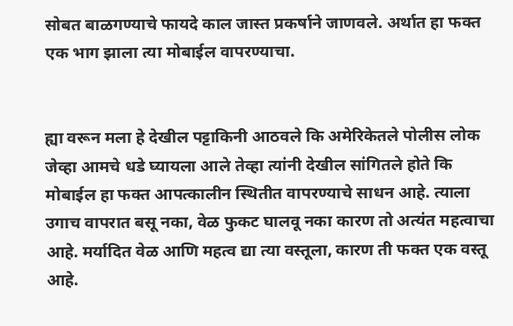सोबत बाळगण्याचे फायदे काल जास्त प्रकर्षाने जाणवले. अर्थात हा फक्त एक भाग झाला त्या मोबाईल वापरण्याचा.


ह्या वरून मला हे देखील पट्टाकिनी आठवले कि अमेरिकेतले पोलीस लोक जेव्हा आमचे धडे घ्यायला आले तेव्हा त्यांनी देखील सांगितले होते कि मोबाईल हा फक्त आपत्कालीन स्थितीत वापरण्याचे साधन आहे. त्याला उगाच वापरात बसू नका, वेळ फुकट घालवू नका कारण तो अत्यंत महत्वाचा आहे. मर्यादित वेळ आणि महत्व द्या त्या वस्तूला, कारण ती फक्त एक वस्तू आहे.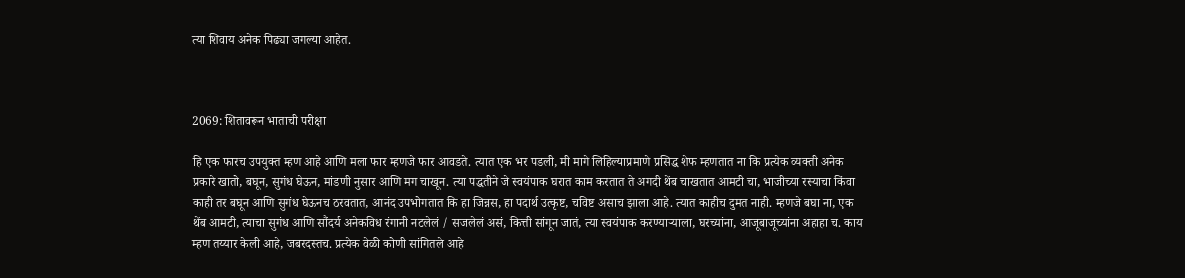त्या शिवाय अनेक पिढ्या जगल्या आहेत.



2069: शितावरून भाताची परीक्षा

हि एक फारच उपयुक्त म्हण आहे आणि मला फार म्हणजे फार आवडते. त्यात एक भर पडली, मी मागे लिहिल्याप्रमाणे प्रसिद्ध शेफ म्हणतात ना कि प्रत्येक व्यक्ती अनेक प्रकारे खातो, बघून, सुगंध घेऊन, मांडणी नुसार आणि मग चाखून. त्या पद्धतीने जे स्वयंपाक घरात काम करतात ते अगदी थेंब चाखतात आमटी चा, भाजीच्या रस्याचा किंवा काही तर बघून आणि सुगंध घेऊनच ठरवतात, आनंद उपभोगतात कि हा जिन्नस, हा पदार्थ उत्कृष्ट, चविष्ट असाच झाला आहे. त्यात काहीच दुमत नाही. म्हणजे बघा ना, एक थेंब आमटी, त्याचा सुगंध आणि सौंदर्य अनेकविध रंगानी नटलेलं / सजलेलं असं, कित्ती सांगून जातं, त्या स्वयंपाक करण्याऱ्याला, घरच्यांना, आजूबाजूच्यांना अहाहा च. काय म्हण तय्यार केली आहे, जबरदस्तच. प्रत्येक वेळी कोणी सांगितले आहे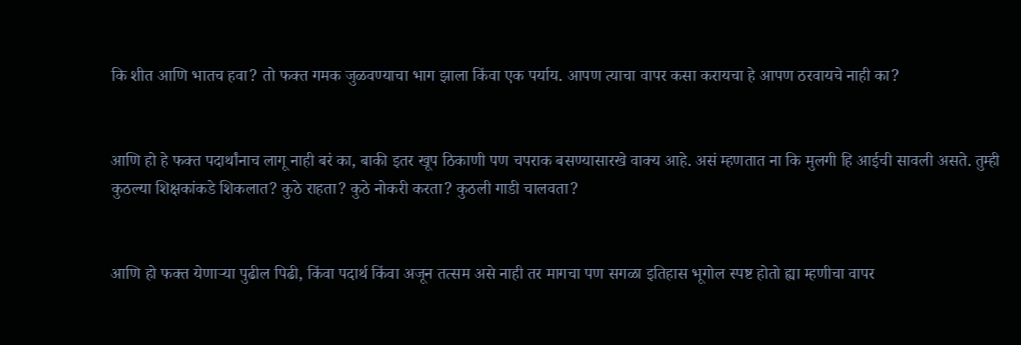कि शीत आणि भातच हवा? तो फक्त गमक जुळवण्याचा भाग झाला किंवा एक पर्याय. आपण त्याचा वापर कसा करायचा हे आपण ठरवायचे नाही का?


आणि हो हे फक्त पदार्थांनाच लागू नाही बरं का, बाकी इतर खूप ठिकाणी पण चपराक बसण्यासारखे वाक्य आहे. असं म्हणतात ना कि मुलगी हि आईची सावली असते. तुम्ही कुठल्या शिक्षकांकडे शिकलात? कुठे राहता? कुठे नोकरी करता? कुठली गाडी चालवता?


आणि हो फक्त येणाऱ्या पुढील पिढी, किंवा पदार्थ किंवा अजून तत्सम असे नाही तर मागचा पण सगळा इतिहास भूगोल स्पष्ट होतो ह्या म्हणीचा वापर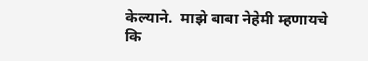केल्याने.  माझे बाबा नेहेमी म्हणायचे कि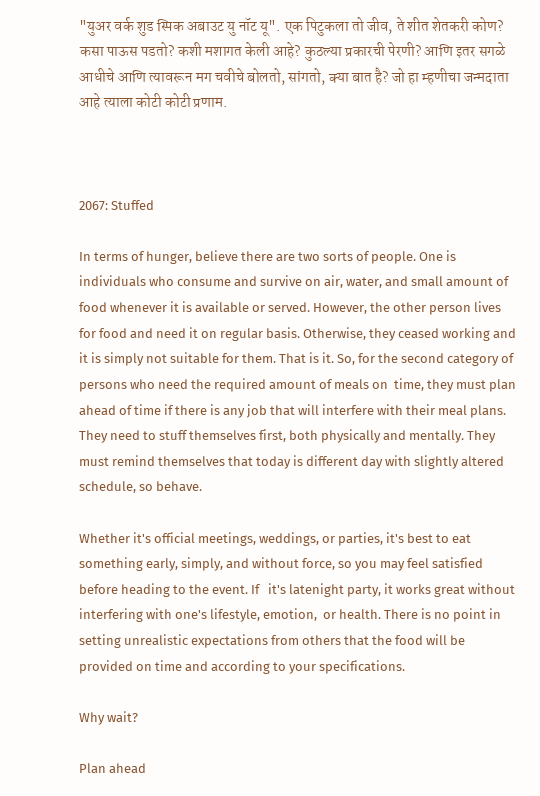"युअर वर्क शुड स्पिक अबाउट यु नॉट यू". एक पिटुकला तो जीव, ते शीत शेतकरी कोण? कसा पाऊस पडतो? कशी मशागत केली आहे? कुठल्या प्रकारची पेरणी? आणि इतर सगळे आधीचे आणि त्यावरून मग चवीचे बोलतो, सांगतो, क्या बात है? जो हा म्हणीचा जन्मदाता आहे त्याला कोटी कोटी प्रणाम.



2067: Stuffed

In terms of hunger, believe there are two sorts of people. One is individuals who consume and survive on air, water, and small amount of food whenever it is available or served. However, the other person lives for food and need it on regular basis. Otherwise, they ceased working and it is simply not suitable for them. That is it. So, for the second category of persons who need the required amount of meals on  time, they must plan ahead of time if there is any job that will interfere with their meal plans. They need to stuff themselves first, both physically and mentally. They must remind themselves that today is different day with slightly altered schedule, so behave.

Whether it's official meetings, weddings, or parties, it's best to eat something early, simply, and without force, so you may feel satisfied before heading to the event. If   it's latenight party, it works great without interfering with one's lifestyle, emotion,  or health. There is no point in setting unrealistic expectations from others that the food will be provided on time and according to your specifications.

Why wait?

Plan ahead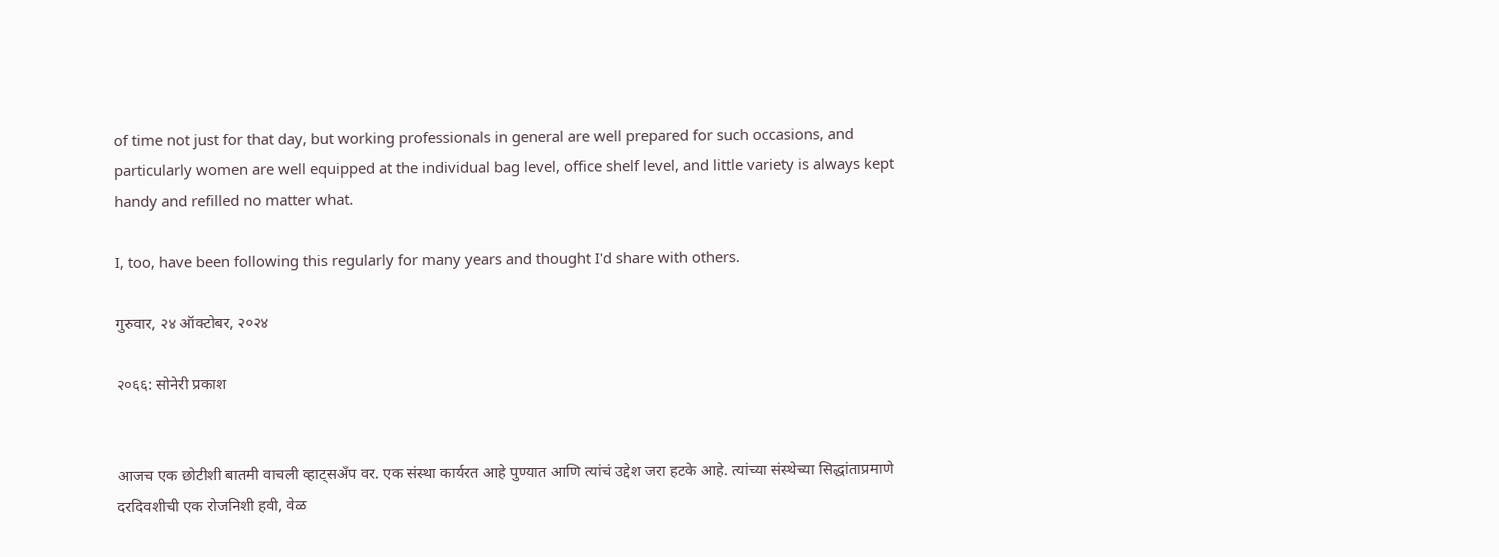of time not just for that day, but working professionals in general are well prepared for such occasions, and particularly women are well equipped at the individual bag level, office shelf level, and little variety is always kept handy and refilled no matter what.

I, too, have been following this regularly for many years and thought I'd share with others.

गुरुवार, २४ ऑक्टोबर, २०२४

२०६६: सोनेरी प्रकाश


आजच एक छोटीशी बातमी वाचली व्हाट्सअँप वर. एक संस्था कार्यरत आहे पुण्यात आणि त्यांचं उद्देश जरा हटके आहे. त्यांच्या संस्थेच्या सिद्धांताप्रमाणे दरदिवशीची एक रोजनिशी हवी, वेळ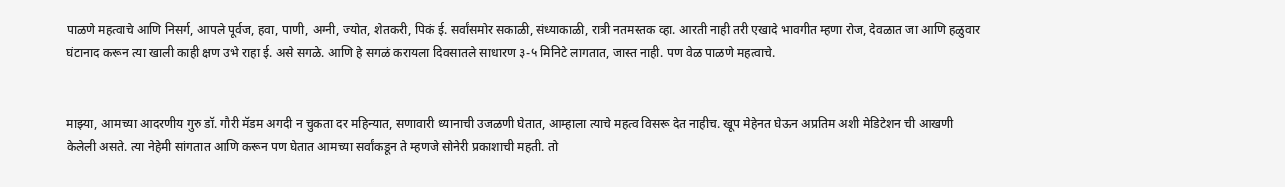पाळणे महत्वाचे आणि निसर्ग, आपले पूर्वज, हवा, पाणी, अग्नी, ज्योत, शेतकरी, पिकं ई. सर्वांसमोर सकाळी, संध्याकाळी, रात्री नतमस्तक व्हा. आरती नाही तरी एखादे भावगीत म्हणा रोज, देवळात जा आणि हळुवार घंटानाद करून त्या खाली काही क्षण उभे राहा ई. असे सगळे. आणि हे सगळं करायला दिवसातले साधारण ३-५ मिनिटे लागतात, जास्त नाही. पण वेळ पाळणे महत्वाचे.


माझ्या, आमच्या आदरणीय गुरु डॉ. गौरी मॅडम अगदी न चुकता दर महिन्यात, सणावारी ध्यानाची उजळणी घेतात, आम्हाला त्याचे महत्व विसरू देत नाहीच. खूप मेहेनत घेऊन अप्रतिम अशी मेडिटेशन ची आखणी केलेली असते. त्या नेहेमी सांगतात आणि करून पण घेतात आमच्या सर्वांकडून ते म्हणजे सोनेरी प्रकाशाची महती. तो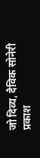जो दिव्य, दैविक सोनेरी प्रकाश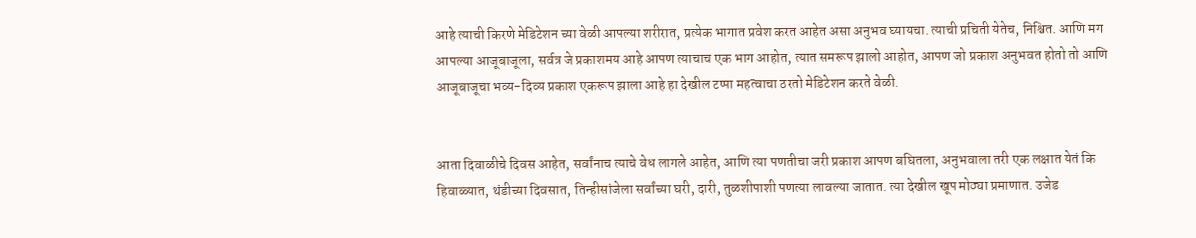आहे त्याची किरणे मेडिटेशन च्या वेळी आपल्या शरीरात, प्रत्येक भागात प्रवेश करत आहेत असा अनुभव घ्यायचा. त्याची प्रचिती येतेच, निश्चित. आणि मग आपल्या आजूबाजूला, सर्वत्र जे प्रकाशमय आहे आपण त्याचाच एक भाग आहोत, त्यात समरूप झालो आहोत, आपण जो प्रकाश अनुभवत होतो तो आणि आजूबाजूचा भव्य-दिव्य प्रकाश एकरूप झाला आहे हा देखील टप्पा महत्वाचा ठरतो मेडिटेशन करते वेळी.


आता दिवाळीचे दिवस आहेत, सर्वांनाच त्याचे वेध लागले आहेत, आणि त्या पणतीचा जरी प्रकाश आपण बघितला, अनुभवाला तरी एक लक्षात येतं कि हिवाळ्यात, थंडीच्या दिवसात, तिन्हीसांजेला सर्वांच्या घरी, दारी, तुळशीपाशी पणत्या लावल्या जातात. त्या देखील खूप मोठ्या प्रमाणात. उजेड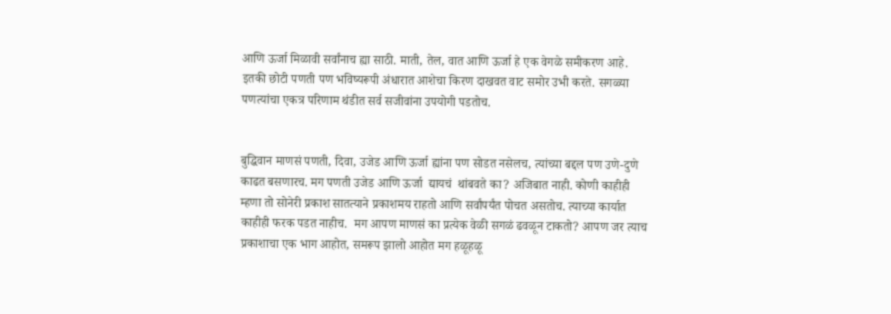आणि ऊर्जा मिळावी सर्वांनाच ह्या साठी. माती, तेल, वात आणि ऊर्जा हे एक वेगळे समीकरण आहे. इतकी छोटी पणती पण भविष्यरूपी अंधारात आशेचा किरण दाखवत वाट समोर उभी करते. सगळ्या पणत्यांचा एकत्र परिणाम थंडीत सर्व सजीवांना उपयोगी पडतोच.


बुद्धिवान माणसं पणती, दिवा, उजेड आणि ऊर्जा ह्यांना पण सोडत नसेलच, त्यांच्या बद्दल पण उणे-दुणे काढत बसणारच. मग पणती उजेड आणि ऊर्जा  द्यायचं  थांबवते का? अजिबात नाही. कोणी काहीही म्हणा तो सोनेरी प्रकाश सातत्याने प्रकाशमय राहतो आणि सर्वांपर्यंत पोचत असतोच. त्याच्या कार्यात काहीही फरक पडत नाहीच.  मग आपण माणसं का प्रत्येक वेळी सगळं ढवळून टाकतो? आपण जर त्याच प्रकाशाचा एक भाग आहोत, समरूप झालो आहोत मग हळूहळू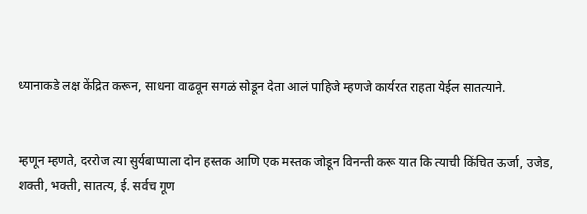ध्यानाकडे लक्ष केंद्रित करून, साधना वाढवून सगळं सोडून देता आलं पाहिजे म्हणजे कार्यरत राहता येईल सातत्याने.


म्हणून म्हणते, दररोज त्या सुर्यबाप्पाला दोन हस्तक आणि एक मस्तक जोडून विनन्ती करू यात कि त्याची किंचित ऊर्जा, उजेड, शक्ती, भक्ती, सातत्य, ई. सर्वच गूण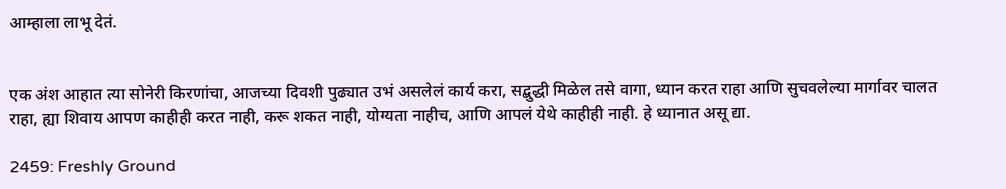आम्हाला लाभू देतं.


एक अंश आहात त्या सोनेरी किरणांचा, आजच्या दिवशी पुढ्यात उभं असलेलं कार्य करा, सद्बुद्धी मिळेल तसे वागा, ध्यान करत राहा आणि सुचवलेल्या मार्गावर चालत राहा, ह्या शिवाय आपण काहीही करत नाही, करू शकत नाही, योग्यता नाहीच, आणि आपलं येथे काहीही नाही. हे ध्यानात असू द्या.

2459: Freshly Ground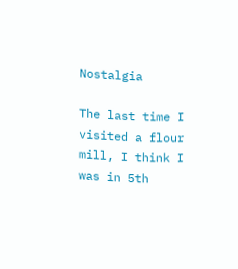Nostalgia

The last time I visited a flour mill, I think I was in 5th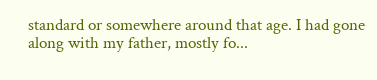standard or somewhere around that age. I had gone along with my father, mostly fo...